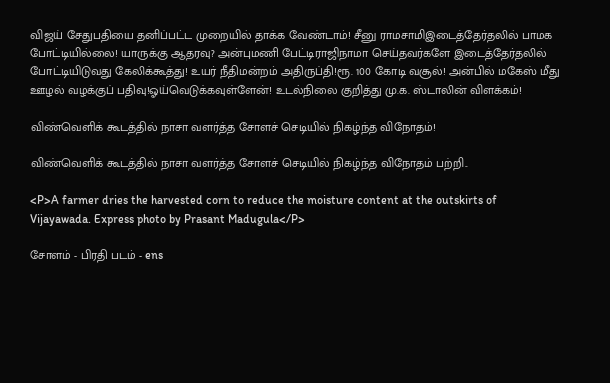விஜய் சேதுபதியை தனிப்பட்ட முறையில் தாக்க வேண்டாம்! சீனு ராமசாமிஇடைத்தேர்தலில் பாமக போட்டியில்லை! யாருக்கு ஆதரவு? அன்புமணி பேட்டிராஜிநாமா செய்தவர்களே இடைத்தேர்தலில் போட்டியிடுவது கேலிக்கூத்து! உயர் நீதிமன்றம் அதிருப்தி!ரூ. 100 கோடி வசூல்! அன்பில் மகேஸ் மீது ஊழல் வழக்குப் பதிவு!ஓய்வெடுக்கவுள்ளேன்! உடல்நிலை குறித்து மு.க. ஸ்டாலின் விளக்கம்!

விண்வெளிக் கூடத்தில் நாசா வளர்த்த சோளச் செடியில் நிகழ்ந்த விநோதம்!

விண்வெளிக் கூடத்தில் நாசா வளர்த்த சோளச் செடியில் நிகழ்ந்த விநோதம் பற்றி..

<P>A farmer dries the harvested corn to reduce the moisture content at the outskirts of Vijayawada. Express photo by Prasant Madugula</P>

சோளம் - பிரதி படம் - ens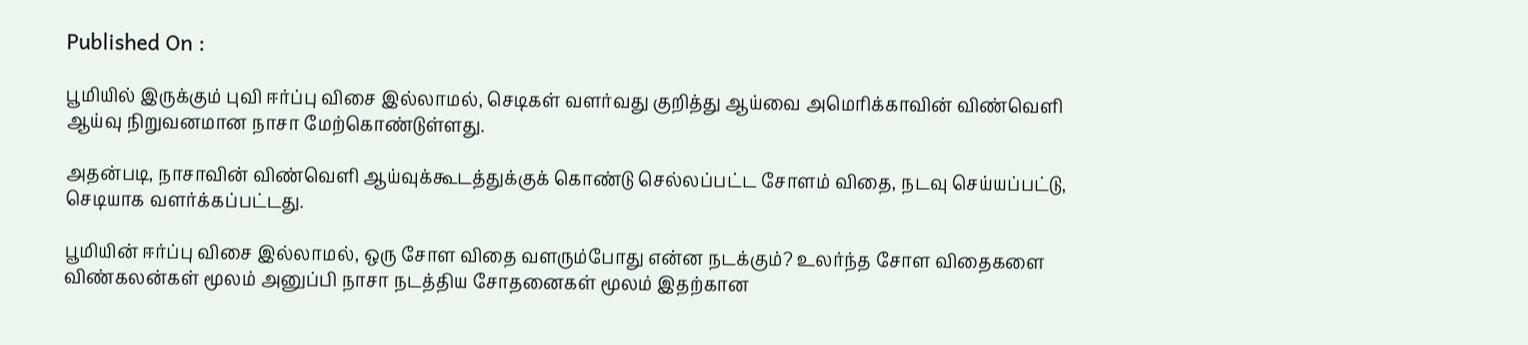Published On :

பூமியில் இருக்கும் புவி ஈர்ப்பு விசை இல்லாமல், செடிகள் வளர்வது குறித்து ஆய்வை அமெரிக்காவின் விண்வெளி ஆய்வு நிறுவனமான நாசா மேற்கொண்டுள்ளது.

அதன்படி, நாசாவின் விண்வெளி ஆய்வுக்கூடத்துக்குக் கொண்டு செல்லப்பட்ட சோளம் விதை, நடவு செய்யப்பட்டு, செடியாக வளர்க்கப்பட்டது.

பூமியின் ஈர்ப்பு விசை இல்லாமல், ஒரு சோள விதை வளரும்போது என்ன நடக்கும்? உலர்ந்த சோள விதைகளை விண்கலன்கள் மூலம் அனுப்பி நாசா நடத்திய சோதனைகள் மூலம் இதற்கான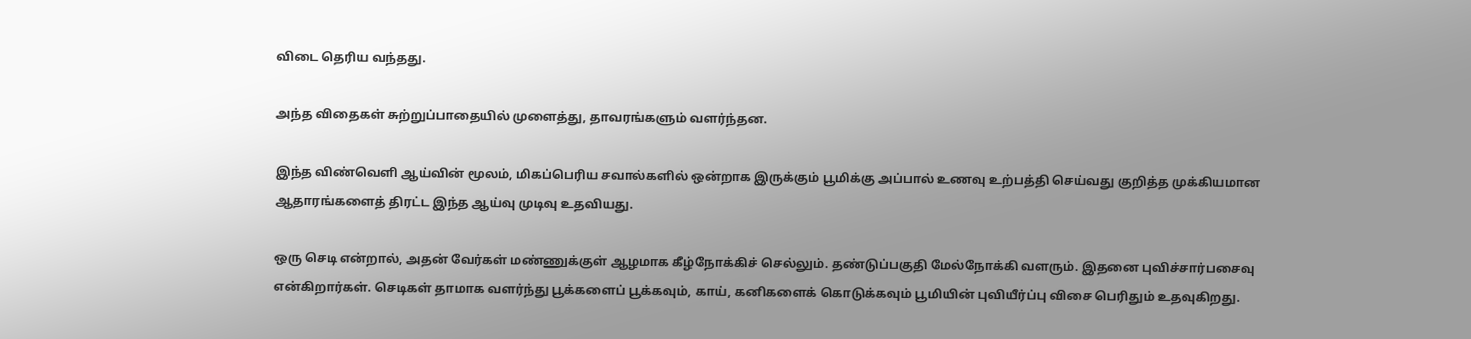விடை தெரிய வந்தது.

அந்த விதைகள் சுற்றுப்பாதையில் முளைத்து, தாவரங்களும் வளர்ந்தன.

இந்த விண்வெளி ஆய்வின் மூலம், மிகப்பெரிய சவால்களில் ஒன்றாக இருக்கும் பூமிக்கு அப்பால் உணவு உற்பத்தி செய்வது குறித்த முக்கியமான ஆதாரங்களைத் திரட்ட இந்த ஆய்வு முடிவு உதவியது.

ஒரு செடி என்றால், அதன் வேர்கள் மண்ணுக்குள் ஆழமாக கீழ்நோக்கிச் செல்லும். தண்டுப்பகுதி மேல்நோக்கி வளரும். இதனை புவிச்சார்பசைவு என்கிறார்கள். செடிகள் தாமாக வளர்ந்து பூக்களைப் பூக்கவும், காய், கனிகளைக் கொடுக்கவும் பூமியின் புவியீர்ப்பு விசை பெரிதும் உதவுகிறது.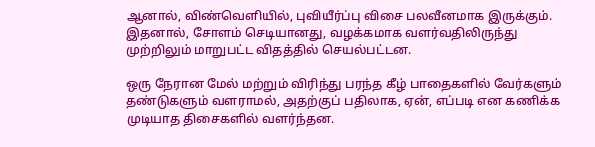ஆனால், விண்வெளியில், புவியீர்ப்பு விசை பலவீனமாக இருக்கும். இதனால், சோளம் செடியானது, வழக்கமாக வளர்வதிலிருந்து முற்றிலும் மாறுபட்ட விதத்தில் செயல்பட்டன.

ஒரு நேரான மேல் மற்றும் விரிந்து பரந்த கீழ் பாதைகளில் வேர்களும் தண்டுகளும் வளராமல், அதற்குப் பதிலாக, ஏன், எப்படி என கணிக்க முடியாத திசைகளில் வளர்ந்தன.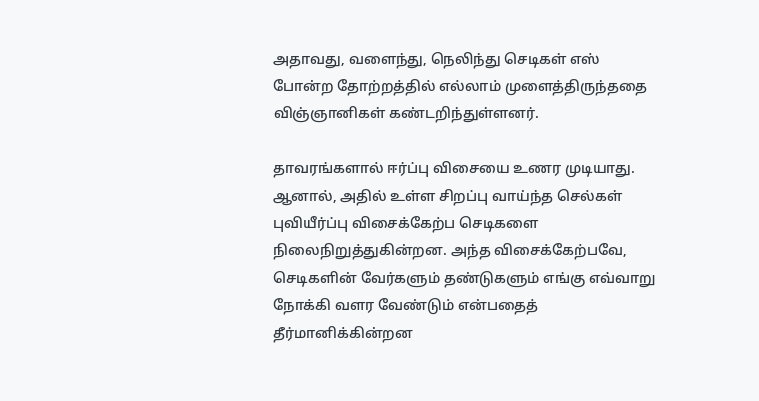அதாவது, வளைந்து, நெலிந்து செடிகள் எஸ் போன்ற தோற்றத்தில் எல்லாம் முளைத்திருந்ததை விஞ்ஞானிகள் கண்டறிந்துள்ளனர்.

தாவரங்களால் ஈர்ப்பு விசையை உணர முடியாது. ஆனால், அதில் உள்ள சிறப்பு வாய்ந்த செல்கள் புவியீர்ப்பு விசைக்கேற்ப செடிகளை நிலைநிறுத்துகின்றன. அந்த விசைக்கேற்பவே, செடிகளின் வேர்களும் தண்டுகளும் எங்கு எவ்வாறு நோக்கி வளர வேண்டும் என்பதைத் தீர்மானிக்கின்றன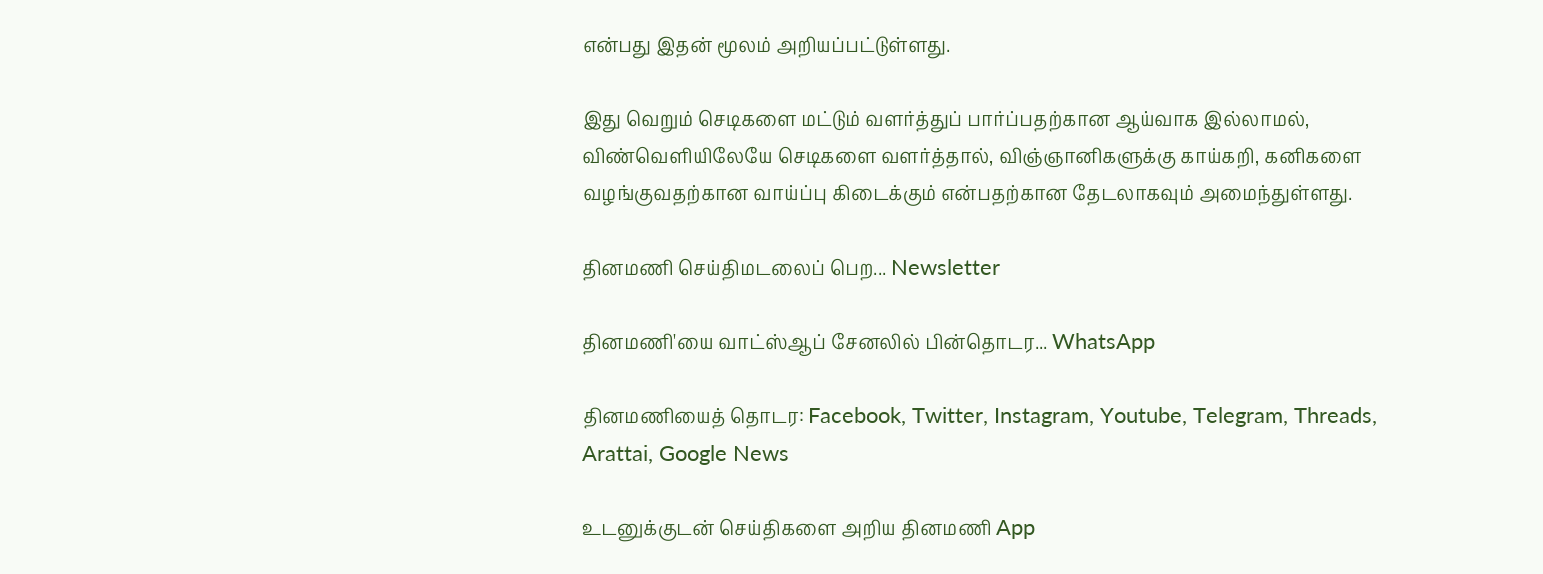என்பது இதன் மூலம் அறியப்பட்டுள்ளது.

இது வெறும் செடிகளை மட்டும் வளர்த்துப் பார்ப்பதற்கான ஆய்வாக இல்லாமல், விண்வெளியிலேயே செடிகளை வளர்த்தால், விஞ்ஞானிகளுக்கு காய்கறி, கனிகளை வழங்குவதற்கான வாய்ப்பு கிடைக்கும் என்பதற்கான தேடலாகவும் அமைந்துள்ளது.

தினமணி செய்திமடலைப் பெற... Newsletter

தினமணி'யை வாட்ஸ்ஆப் சேனலில் பின்தொடர... WhatsApp

தினமணியைத் தொடர: Facebook, Twitter, Instagram, Youtube, Telegram, Threads, Arattai, Google News

உடனுக்குடன் செய்திகளை அறிய தினமணி App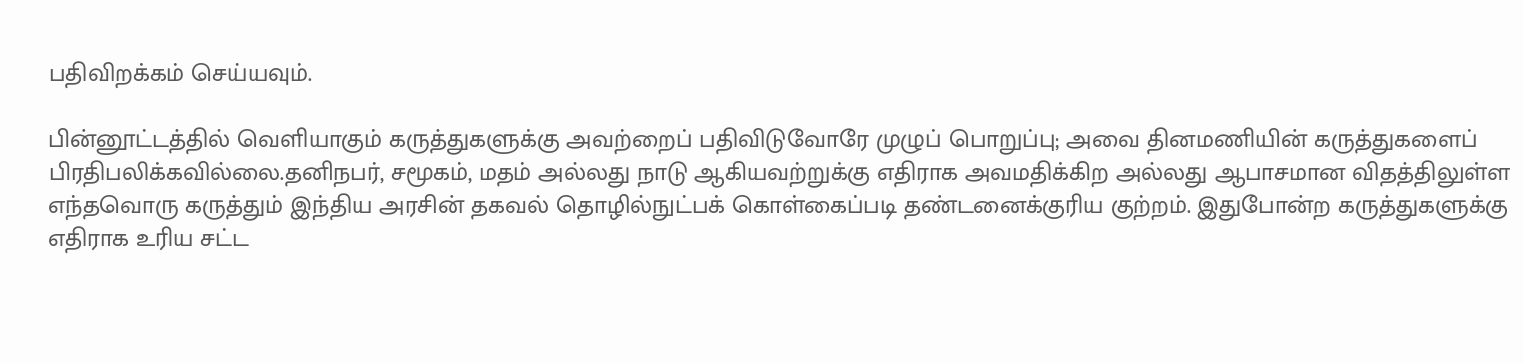பதிவிறக்கம் செய்யவும்.

பின்னூட்டத்தில் வெளியாகும் கருத்துகளுக்கு அவற்றைப் பதிவிடுவோரே முழுப் பொறுப்பு; அவை தினமணியின் கருத்துகளைப் பிரதிபலிக்கவில்லை.தனிநபர், சமூகம், மதம் அல்லது நாடு ஆகியவற்றுக்கு எதிராக அவமதிக்கிற அல்லது ஆபாசமான விதத்திலுள்ள எந்தவொரு கருத்தும் இந்திய அரசின் தகவல் தொழில்நுட்பக் கொள்கைப்படி தண்டனைக்குரிய குற்றம். இதுபோன்ற கருத்துகளுக்கு எதிராக உரிய சட்ட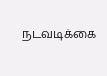நடவடிக்கை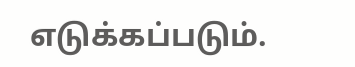எடுக்கப்படும்.